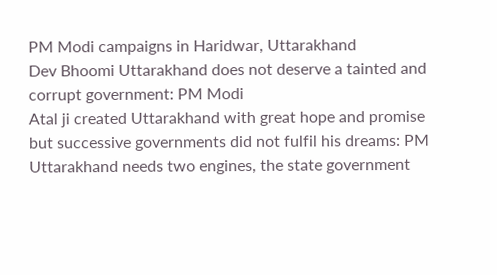PM Modi campaigns in Haridwar, Uttarakhand
Dev Bhoomi Uttarakhand does not deserve a tainted and corrupt government: PM Modi
Atal ji created Uttarakhand with great hope and promise but successive governments did not fulfil his dreams: PM
Uttarakhand needs two engines, the state government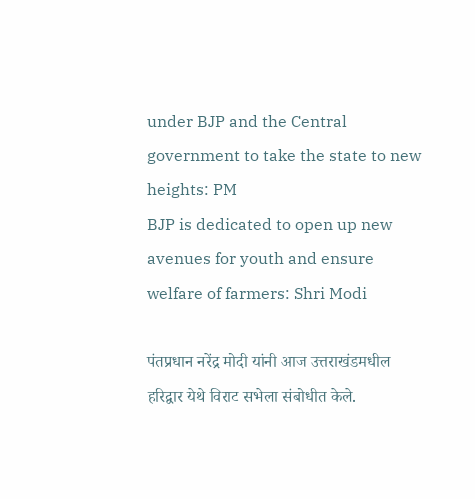under BJP and the Central government to take the state to new heights: PM
BJP is dedicated to open up new avenues for youth and ensure welfare of farmers: Shri Modi

पंतप्रधान नरेंद्र मोदी यांनी आज उत्तराखंडमधील हरिद्वार येथे विराट सभेला संबोधीत केले.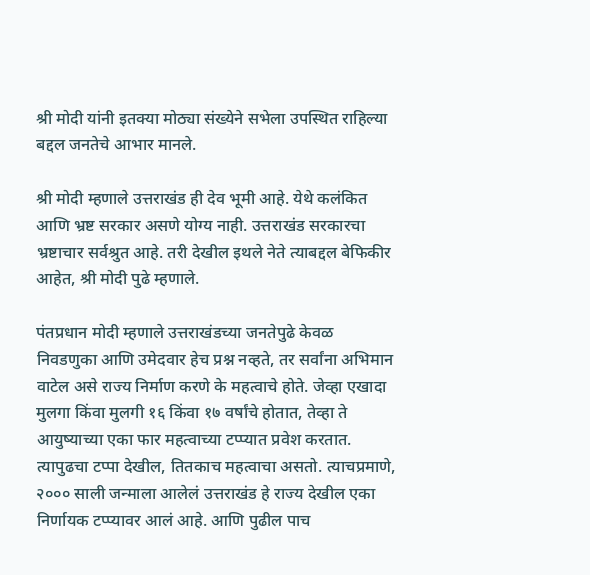श्री मोदी यांनी इतक्या मोठ्या संख्येने सभेला उपस्थित राहिल्या बद्दल जनतेचे आभार मानले.

श्री मोदी म्हणाले उत्तराखंड ही देव भूमी आहे. येथे कलंकित आणि भ्रष्ट सरकार असणे योग्य नाही. उत्तराखंड सरकारचा भ्रष्टाचार सर्वश्रुत आहे. तरी देखील इथले नेते त्याबद्दल बेफिकीर आहेत, श्री मोदी पुढे म्हणाले.

पंतप्रधान मोदी म्हणाले उत्तराखंडच्या जनतेपुढे केवळ निवडणुका आणि उमेदवार हेच प्रश्न नव्हते, तर सर्वांना अभिमान वाटेल असे राज्य निर्माण करणे के महत्वाचे होते. जेव्हा एखादा मुलगा किंवा मुलगी १६ किंवा १७ वर्षांचे होतात, तेव्हा ते आयुष्याच्या एका फार महत्वाच्या टप्प्यात प्रवेश करतात. त्यापुढचा टप्पा देखील, तितकाच महत्वाचा असतो. त्याचप्रमाणे, २००० साली जन्माला आलेलं उत्तराखंड हे राज्य देखील एका निर्णायक टप्प्यावर आलं आहे. आणि पुढील पाच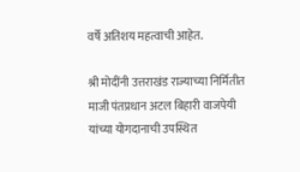वर्षे अतिशय महत्वाची आहेत.

श्री मोदींनी उत्तराखंड राज्याच्या निर्मितीत माजी पंतप्रधान अटल बिहारी वाजपेयी यांच्या योगदानाची उपस्थित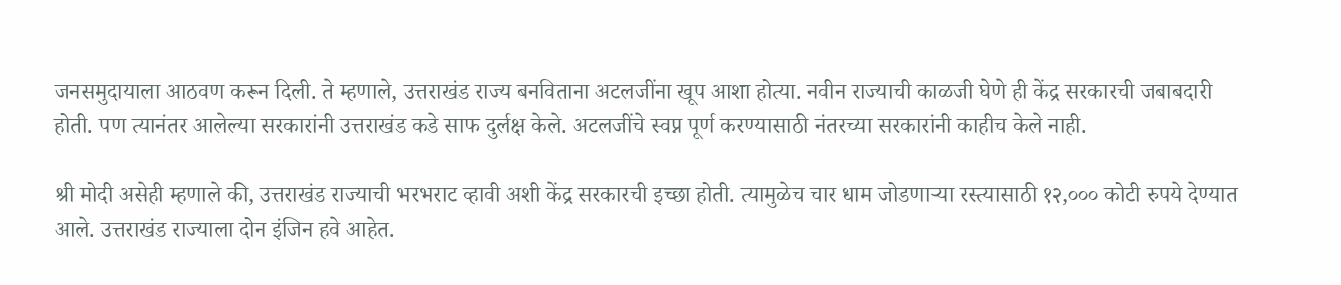जनसमुदायाला आठवण करून दिली. ते म्हणाले, उत्तराखंड राज्य बनविताना अटलजींना खूप आशा होत्या. नवीन राज्याची काळजी घेणे ही केंद्र सरकारची जबाबदारी होती. पण त्यानंतर आलेल्या सरकारांनी उत्तराखंड कडे साफ दुर्लक्ष केले. अटलजींचे स्वप्न पूर्ण करण्यासाठी नंतरच्या सरकारांनी काहीच केले नाही.

श्री मोदी असेही म्हणाले की, उत्तराखंड राज्याची भरभराट व्हावी अशी केंद्र सरकारची इच्छा होती. त्यामुळेच चार धाम जोडणाऱ्या रस्त्यासाठी १२,००० कोटी रुपये देण्यात आले. उत्तराखंड राज्याला दोन इंजिन हवे आहेत.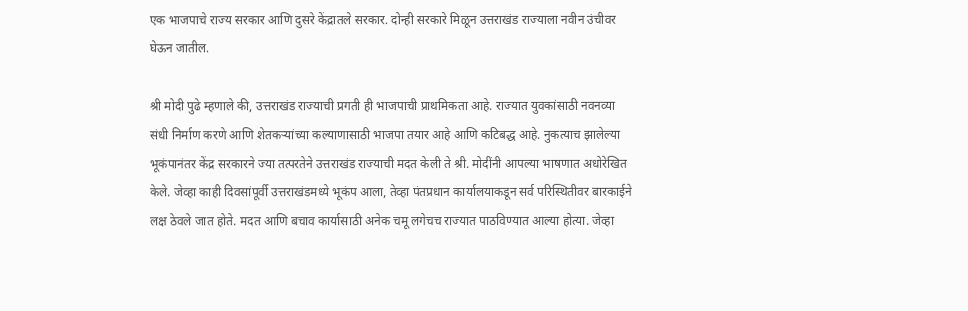एक भाजपाचे राज्य सरकार आणि दुसरे केंद्रातले सरकार. दोन्ही सरकारे मिळून उत्तराखंड राज्याला नवीन उंचीवर घेऊन जातील.

श्री मोदी पुढे म्हणाले की, उत्तराखंड राज्याची प्रगती ही भाजपाची प्राथमिकता आहे. राज्यात युवकांसाठी नवनव्या संधी निर्माण करणे आणि शेतकऱ्यांच्या कल्याणासाठी भाजपा तयार आहे आणि कटिबद्ध आहे. नुकत्याच झालेल्या भूकंपानंतर केंद्र सरकारने ज्या तत्परतेने उत्तराखंड राज्याची मदत केली ते श्री. मोदींनी आपल्या भाषणात अधोरेखित केले. जेव्हा काही दिवसांपूर्वी उत्तराखंडमध्ये भूकंप आला, तेव्हा पंतप्रधान कार्यालयाकडून सर्व परिस्थितीवर बारकाईने लक्ष ठेवले जात होते. मदत आणि बचाव कार्यासाठी अनेक चमू लगेचच राज्यात पाठविण्यात आल्या होत्या. जेव्हा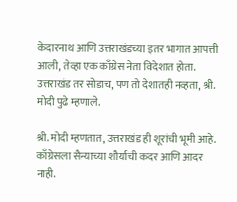केदारनाथ आणि उत्तराखंडच्या इतर भागात आपत्ती आली, तेव्हा एक काँग्रेस नेता विदेशात होता. उत्तराखंड तर सोडाच, पण तो देशातही नव्हता, श्री. मोदी पुढे म्हणाले.

श्री. मोदी म्हणतात, उत्तराखंड ही शूरांची भूमी आहे. काँग्रेसला सैन्याच्या शौर्याची कदर आणि आदर नाही.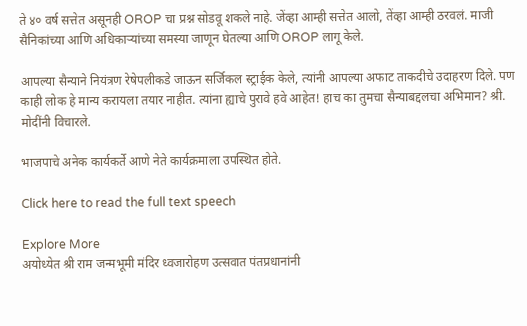ते ४० वर्ष सत्तेत असूनही OROP चा प्रश्न सोडवू शकले नाहे. जेंव्हा आम्ही सत्तेत आलो, तेंव्हा आम्ही ठरवलं. माजी सैनिकांच्या आणि अधिकाऱ्यांच्या समस्या जाणून घेतल्या आणि OROP लागू केले.

आपल्या सैन्याने नियंत्रण रेषेपलीकडे जाऊन सर्जिकल स्ट्राईक केले, त्यांनी आपल्या अफाट ताकदीचे उदाहरण दिले. पण काही लोक हे मान्य करायला तयार नाहीत. त्यांना ह्याचे पुरावे हवे आहेत! हाच का तुमचा सैन्याबद्दलचा अभिमान? श्री. मोदींनी विचारले.

भाजपाचे अनेक कार्यकर्ते आणे नेते कार्यक्रमाला उपस्थित होते.

Click here to read the full text speech

Explore More
अयोध्येत श्री राम जन्मभूमी मंदिर ध्वजारोहण उत्सवात पंतप्रधानांनी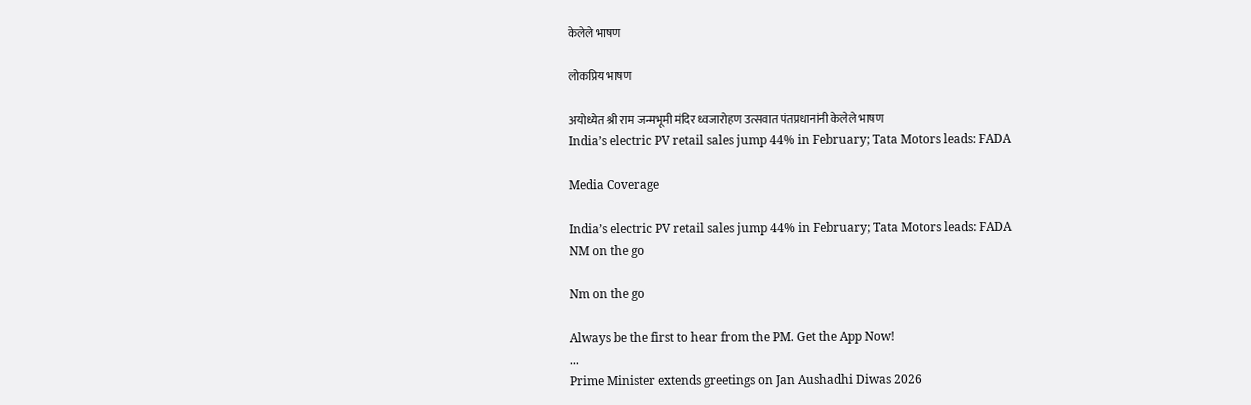केलेले भाषण

लोकप्रिय भाषण

अयोध्येत श्री राम जन्मभूमी मंदिर ध्वजारोहण उत्सवात पंतप्रधानांनी केलेले भाषण
India’s electric PV retail sales jump 44% in February; Tata Motors leads: FADA

Media Coverage

India’s electric PV retail sales jump 44% in February; Tata Motors leads: FADA
NM on the go

Nm on the go

Always be the first to hear from the PM. Get the App Now!
...
Prime Minister extends greetings on Jan Aushadhi Diwas 2026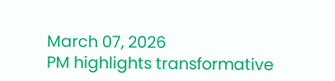March 07, 2026
PM highlights transformative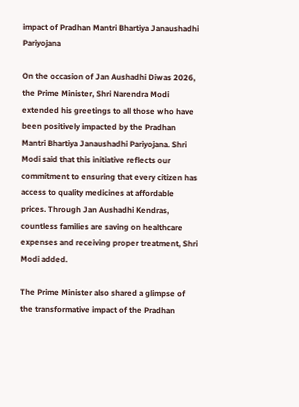impact of Pradhan Mantri Bhartiya Janaushadhi Pariyojana

On the occasion of Jan Aushadhi Diwas 2026, the Prime Minister, Shri Narendra Modi extended his greetings to all those who have been positively impacted by the Pradhan Mantri Bhartiya Janaushadhi Pariyojana. Shri Modi said that this initiative reflects our commitment to ensuring that every citizen has access to quality medicines at affordable prices. Through Jan Aushadhi Kendras, countless families are saving on healthcare expenses and receiving proper treatment, Shri Modi added.

The Prime Minister also shared a glimpse of the transformative impact of the Pradhan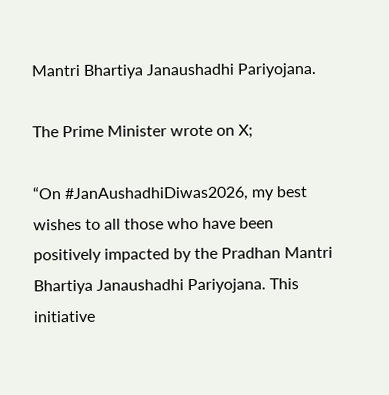Mantri Bhartiya Janaushadhi Pariyojana.

The Prime Minister wrote on X;

“On #JanAushadhiDiwas2026, my best wishes to all those who have been positively impacted by the Pradhan Mantri Bhartiya Janaushadhi Pariyojana. This initiative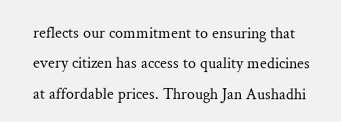reflects our commitment to ensuring that every citizen has access to quality medicines at affordable prices. Through Jan Aushadhi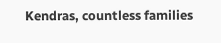Kendras, countless families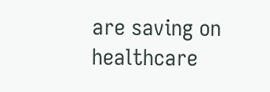are saving on healthcare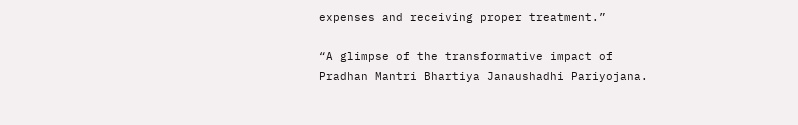expenses and receiving proper treatment.”

“A glimpse of the transformative impact of Pradhan Mantri Bhartiya Janaushadhi Pariyojana.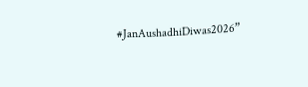#JanAushadhiDiwas2026”